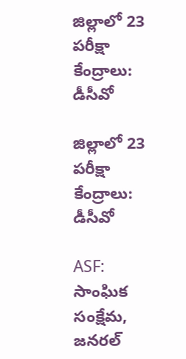జిల్లాలో 23 పరీక్షా కేంద్రాలు: డీసీవో

జిల్లాలో 23 పరీక్షా కేంద్రాలు: డీసీవో

ASF: సాంఘిక సంక్షేమ, జనరల్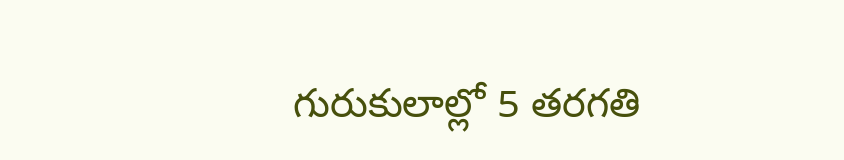గురుకులాల్లో 5 తరగతి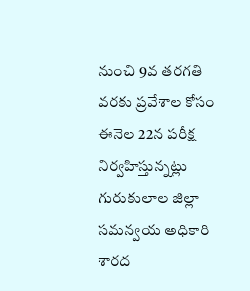నుంచి 9వ తరగతి వరకు ప్రవేశాల కోసం ఈనెల 22న పరీక్ష నిర్వహిస్తున్నట్లు గురుకులాల జిల్లా సమన్వయ అధికారి శారద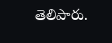తెలిపారు.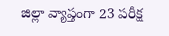జిల్లా వ్యాప్తంగా 23 పరీక్ష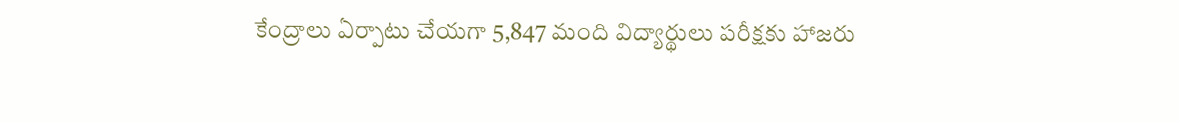కేంద్రాలు ఏర్పాటు చేయగా 5,847 మంది విద్యార్థులు పరీక్షకు హాజరు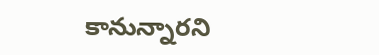కానున్నారని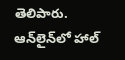తెలిపారు. ఆన్‌లైన్‌లో హాల్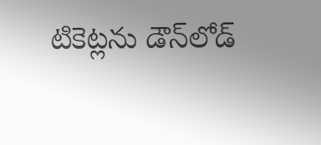టికెట్లను డౌన్‌లోడ్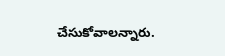చేసుకోవాలన్నారు.